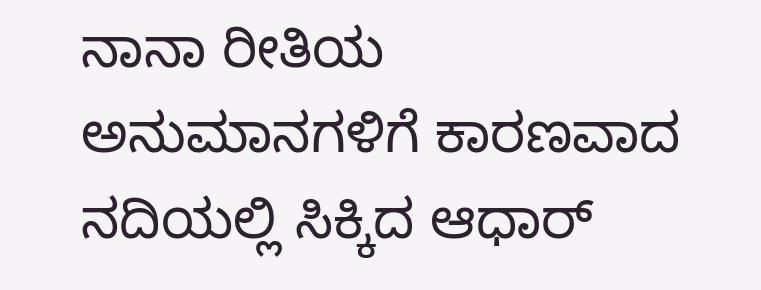ನಾನಾ ರೀತಿಯ ಅನುಮಾನಗಳಿಗೆ ಕಾರಣವಾದ ನದಿಯಲ್ಲಿ ಸಿಕ್ಕಿದ ಆಧಾರ್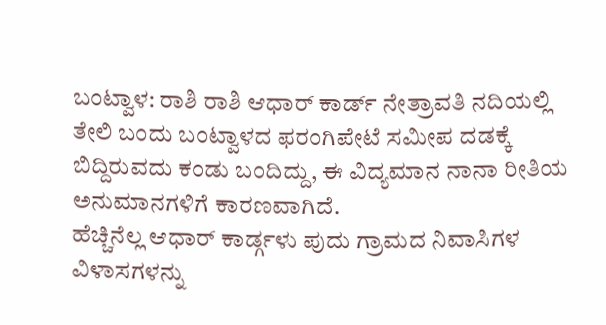ಬಂಟ್ವಾಳ: ರಾಶಿ ರಾಶಿ ಆಧಾರ್ ಕಾರ್ಡ್ ನೇತ್ರಾವತಿ ನದಿಯಲ್ಲಿ ತೇಲಿ ಬಂದು ಬಂಟ್ವಾಳದ ಫರಂಗಿಪೇಟೆ ಸಮೀಪ ದಡಕ್ಕೆ ಬಿದ್ದಿರುವದು ಕಂಡು ಬಂದಿದ್ದು, ಈ ವಿದ್ಯಮಾನ ನಾನಾ ರೀತಿಯ ಅನುಮಾನಗಳಿಗೆ ಕಾರಣವಾಗಿದೆ.
ಹೆಚ್ಚಿನೆಲ್ಲ ಆಧಾರ್ ಕಾರ್ಡ್ಗಳು ಪುದು ಗ್ರಾಮದ ನಿವಾಸಿಗಳ ವಿಳಾಸಗಳನ್ನು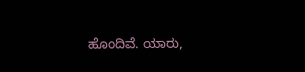ಹೊಂದಿವೆ. ಯಾರು,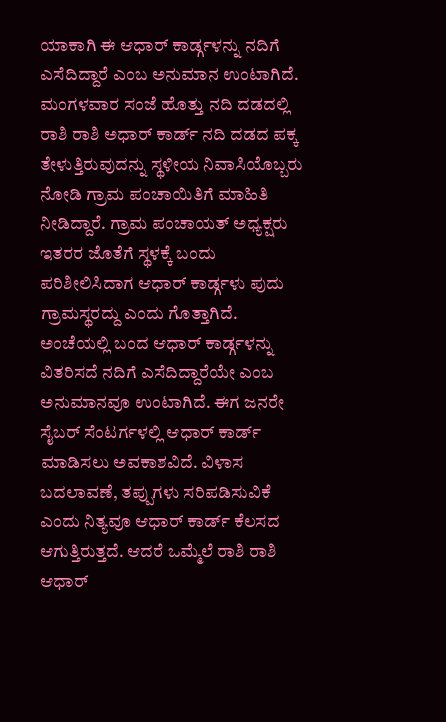ಯಾಕಾಗಿ ಈ ಆಧಾರ್ ಕಾರ್ಡ್ಗಳನ್ನು ನದಿಗೆ ಎಸೆದಿದ್ದಾರೆ ಎಂಬ ಅನುಮಾನ ಉಂಟಾಗಿದೆ.
ಮಂಗಳವಾರ ಸಂಜೆ ಹೊತ್ತು ನದಿ ದಡದಲ್ಲಿ ರಾಶಿ ರಾಶಿ ಅಧಾರ್ ಕಾರ್ಡ್ ನದಿ ದಡದ ಪಕ್ಕ ತೇಳುತ್ತಿರುವುದನ್ನು ಸ್ಥಳೀಯ ನಿವಾಸಿಯೊಬ್ಬರು ನೋಡಿ ಗ್ರಾಮ ಪಂಚಾಯಿತಿಗೆ ಮಾಹಿತಿ ನೀಡಿದ್ದಾರೆ. ಗ್ರಾಮ ಪಂಚಾಯತ್ ಅಧ್ಯಕ್ಷರು ಇತರರ ಜೊತೆಗೆ ಸ್ಥಳಕ್ಕೆ ಬಂದು ಪರಿಶೀಲಿಸಿದಾಗ ಆಧಾರ್ ಕಾರ್ಡ್ಗಳು ಪುದು ಗ್ರಾಮಸ್ಥರದ್ದು ಎಂದು ಗೊತ್ತಾಗಿದೆ.
ಅಂಚೆಯಲ್ಲಿ ಬಂದ ಆಧಾರ್ ಕಾರ್ಡ್ಗಳನ್ನು ವಿತರಿಸದೆ ನದಿಗೆ ಎಸೆದಿದ್ದಾರೆಯೇ ಎಂಬ ಅನುಮಾನವೂ ಉಂಟಾಗಿದೆ. ಈಗ ಜನರೇ ಸೈಬರ್ ಸೆಂಟರ್ಗಳಲ್ಲಿ ಆಧಾರ್ ಕಾರ್ಡ್ ಮಾಡಿಸಲು ಅವಕಾಶವಿದೆ. ವಿಳಾಸ ಬದಲಾವಣೆ, ತಪ್ಪುಗಳು ಸರಿಪಡಿಸುವಿಕೆ ಎಂದು ನಿತ್ಯವೂ ಆಧಾರ್ ಕಾರ್ಡ್ ಕೆಲಸದ ಆಗುತ್ತಿರುತ್ತದೆ. ಆದರೆ ಒಮ್ಮೆಲೆ ರಾಶಿ ರಾಶಿ ಆಧಾರ್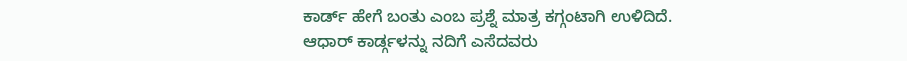ಕಾರ್ಡ್ ಹೇಗೆ ಬಂತು ಎಂಬ ಪ್ರಶ್ನೆ ಮಾತ್ರ ಕಗ್ಗಂಟಾಗಿ ಉಳಿದಿದೆ.
ಆಧಾರ್ ಕಾರ್ಡ್ಗಳನ್ನು ನದಿಗೆ ಎಸೆದವರು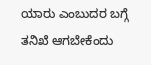ಯಾರು ಎಂಬುದರ ಬಗ್ಗೆ ತನಿಖೆ ಆಗಬೇಕೆಂದು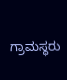ಗ್ರಾಮಸ್ಥರು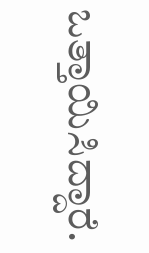ಒತ್ತಾಯಿಸಿದ್ದಾರೆ.